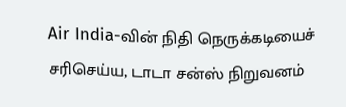Air India-வின் நிதி நெருக்கடியைச் சரிசெய்ய, டாடா சன்ஸ் நிறுவனம்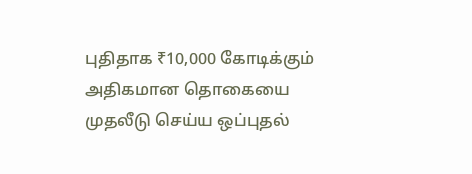புதிதாக ₹10,000 கோடிக்கும் அதிகமான தொகையை முதலீடு செய்ய ஒப்புதல்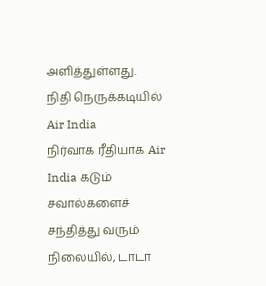அளித்துள்ளது.
நிதி நெருக்கடியில் Air India
நிர்வாக ரீதியாக Air India கடும் சவால்களைச் சந்தித்து வரும் நிலையில், டாடா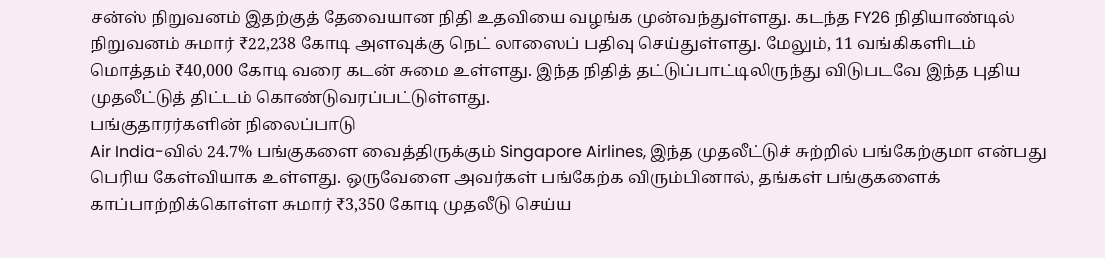சன்ஸ் நிறுவனம் இதற்குத் தேவையான நிதி உதவியை வழங்க முன்வந்துள்ளது. கடந்த FY26 நிதியாண்டில் நிறுவனம் சுமார் ₹22,238 கோடி அளவுக்கு நெட் லாஸைப் பதிவு செய்துள்ளது. மேலும், 11 வங்கிகளிடம் மொத்தம் ₹40,000 கோடி வரை கடன் சுமை உள்ளது. இந்த நிதித் தட்டுப்பாட்டிலிருந்து விடுபடவே இந்த புதிய முதலீட்டுத் திட்டம் கொண்டுவரப்பட்டுள்ளது.
பங்குதாரர்களின் நிலைப்பாடு
Air India-வில் 24.7% பங்குகளை வைத்திருக்கும் Singapore Airlines, இந்த முதலீட்டுச் சுற்றில் பங்கேற்குமா என்பது பெரிய கேள்வியாக உள்ளது. ஒருவேளை அவர்கள் பங்கேற்க விரும்பினால், தங்கள் பங்குகளைக் காப்பாற்றிக்கொள்ள சுமார் ₹3,350 கோடி முதலீடு செய்ய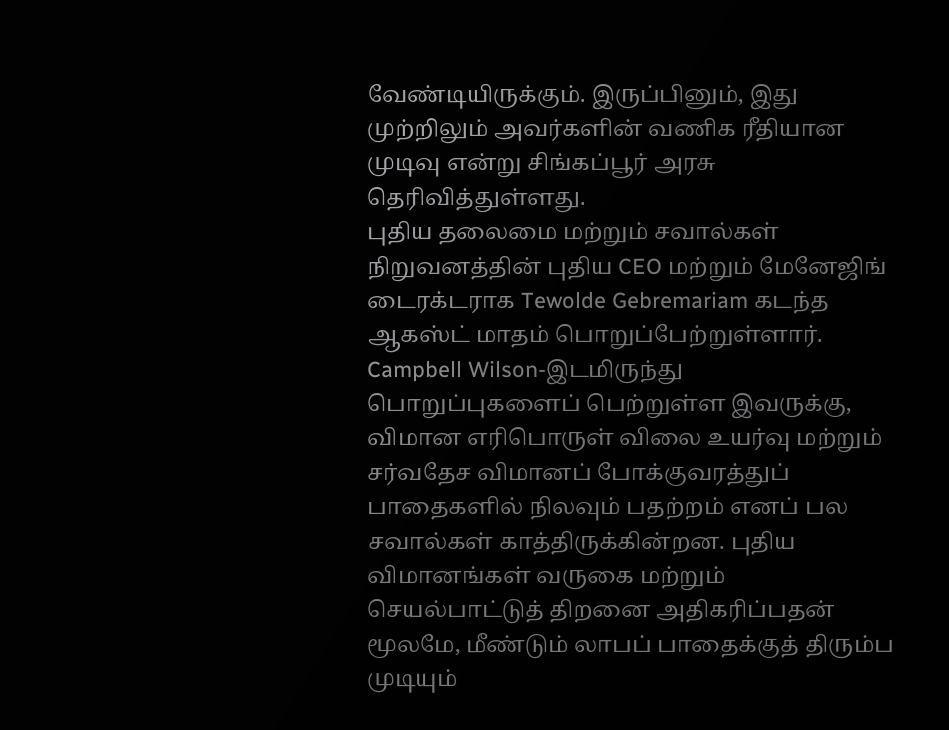வேண்டியிருக்கும். இருப்பினும், இது முற்றிலும் அவர்களின் வணிக ரீதியான முடிவு என்று சிங்கப்பூர் அரசு தெரிவித்துள்ளது.
புதிய தலைமை மற்றும் சவால்கள்
நிறுவனத்தின் புதிய CEO மற்றும் மேனேஜிங் டைரக்டராக Tewolde Gebremariam கடந்த ஆகஸ்ட் மாதம் பொறுப்பேற்றுள்ளார். Campbell Wilson-இடமிருந்து பொறுப்புகளைப் பெற்றுள்ள இவருக்கு, விமான எரிபொருள் விலை உயர்வு மற்றும் சர்வதேச விமானப் போக்குவரத்துப் பாதைகளில் நிலவும் பதற்றம் எனப் பல சவால்கள் காத்திருக்கின்றன. புதிய விமானங்கள் வருகை மற்றும் செயல்பாட்டுத் திறனை அதிகரிப்பதன் மூலமே, மீண்டும் லாபப் பாதைக்குத் திரும்ப முடியும்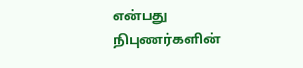என்பது நிபுணர்களின்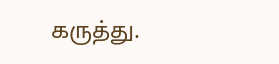கருத்து.